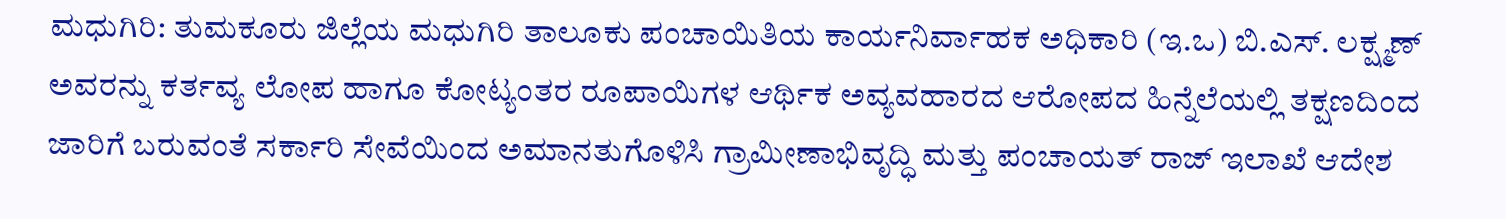ಮಧುಗಿರಿ: ತುಮಕೂರು ಜಿಲ್ಲೆಯ ಮಧುಗಿರಿ ತಾಲೂಕು ಪಂಚಾಯಿತಿಯ ಕಾರ್ಯನಿರ್ವಾಹಕ ಅಧಿಕಾರಿ (ಇ.ಒ) ಬಿ.ಎಸ್. ಲಕ್ಷ್ಮಣ್ ಅವರನ್ನು ಕರ್ತವ್ಯ ಲೋಪ ಹಾಗೂ ಕೋಟ್ಯಂತರ ರೂಪಾಯಿಗಳ ಆರ್ಥಿಕ ಅವ್ಯವಹಾರದ ಆರೋಪದ ಹಿನ್ನೆಲೆಯಲ್ಲಿ ತಕ್ಷಣದಿಂದ ಜಾರಿಗೆ ಬರುವಂತೆ ಸರ್ಕಾರಿ ಸೇವೆಯಿಂದ ಅಮಾನತುಗೊಳಿಸಿ ಗ್ರಾಮೀಣಾಭಿವೃದ್ಧಿ ಮತ್ತು ಪಂಚಾಯತ್ ರಾಜ್ ಇಲಾಖೆ ಆದೇಶ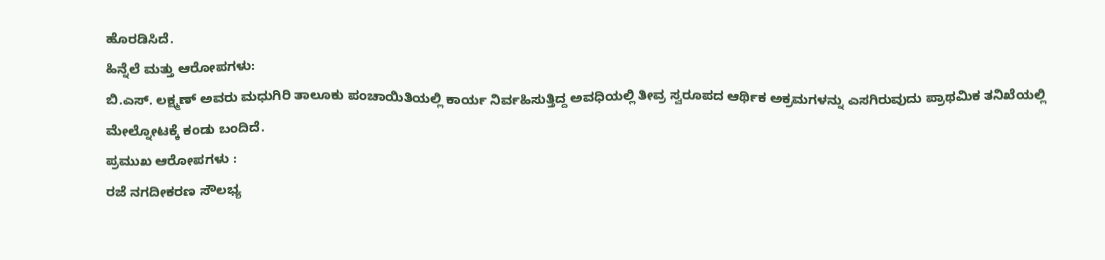ಹೊರಡಿಸಿದೆ.
ಹಿನ್ನೆಲೆ ಮತ್ತು ಆರೋಪಗಳು:
ಬಿ.ಎಸ್. ಲಕ್ಷ್ಮಣ್ ಅವರು ಮಧುಗಿರಿ ತಾಲೂಕು ಪಂಚಾಯಿತಿಯಲ್ಲಿ ಕಾರ್ಯ ನಿರ್ವಹಿಸುತ್ತಿದ್ದ ಅವಧಿಯಲ್ಲಿ ತೀವ್ರ ಸ್ವರೂಪದ ಆರ್ಥಿಕ ಅಕ್ರಮಗಳನ್ನು ಎಸಗಿರುವುದು ಪ್ರಾಥಮಿಕ ತನಿಖೆಯಲ್ಲಿ ಮೇಲ್ನೋಟಕ್ಕೆ ಕಂಡು ಬಂದಿದೆ.
ಪ್ರಮುಖ ಆರೋಪಗಳು :
ರಜೆ ನಗದೀಕರಣ ಸೌಲಭ್ಯ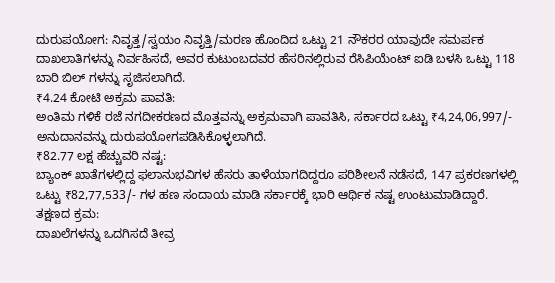ದುರುಪಯೋಗ: ನಿವೃತ್ತ/ಸ್ವಯಂ ನಿವೃತ್ತಿ/ಮರಣ ಹೊಂದಿದ ಒಟ್ಟು 21 ನೌಕರರ ಯಾವುದೇ ಸಮರ್ಪಕ ದಾಖಲಾತಿಗಳನ್ನು ನಿರ್ವಹಿಸದೆ, ಅವರ ಕುಟುಂಬದವರ ಹೆಸರಿನಲ್ಲಿರುವ ರೆಸಿಪಿಯೆಂಟ್ ಐಡಿ ಬಳಸಿ ಒಟ್ಟು 118 ಬಾರಿ ಬಿಲ್ ಗಳನ್ನು ಸೃಜಿಸಲಾಗಿದೆ.
₹4.24 ಕೋಟಿ ಅಕ್ರಮ ಪಾವತಿ:
ಅಂತಿಮ ಗಳಿಕೆ ರಜೆ ನಗದೀಕರಣದ ಮೊತ್ತವನ್ನು ಅಕ್ರಮವಾಗಿ ಪಾವತಿಸಿ, ಸರ್ಕಾರದ ಒಟ್ಟು ₹4,24,06,997/- ಅನುದಾನವನ್ನು ದುರುಪಯೋಗಪಡಿಸಿಕೊಳ್ಳಲಾಗಿದೆ.
₹82.77 ಲಕ್ಷ ಹೆಚ್ಚುವರಿ ನಷ್ಟ:
ಬ್ಯಾಂಕ್ ಖಾತೆಗಳಲ್ಲಿದ್ದ ಫಲಾನುಭವಿಗಳ ಹೆಸರು ತಾಳೆಯಾಗದಿದ್ದರೂ ಪರಿಶೀಲನೆ ನಡೆಸದೆ, 147 ಪ್ರಕರಣಗಳಲ್ಲಿ ಒಟ್ಟು ₹82,77,533/- ಗಳ ಹಣ ಸಂದಾಯ ಮಾಡಿ ಸರ್ಕಾರಕ್ಕೆ ಭಾರಿ ಆರ್ಥಿಕ ನಷ್ಟ ಉಂಟುಮಾಡಿದ್ದಾರೆ.
ತಕ್ಷಣದ ಕ್ರಮ:
ದಾಖಲೆಗಳನ್ನು ಒದಗಿಸದೆ ತೀವ್ರ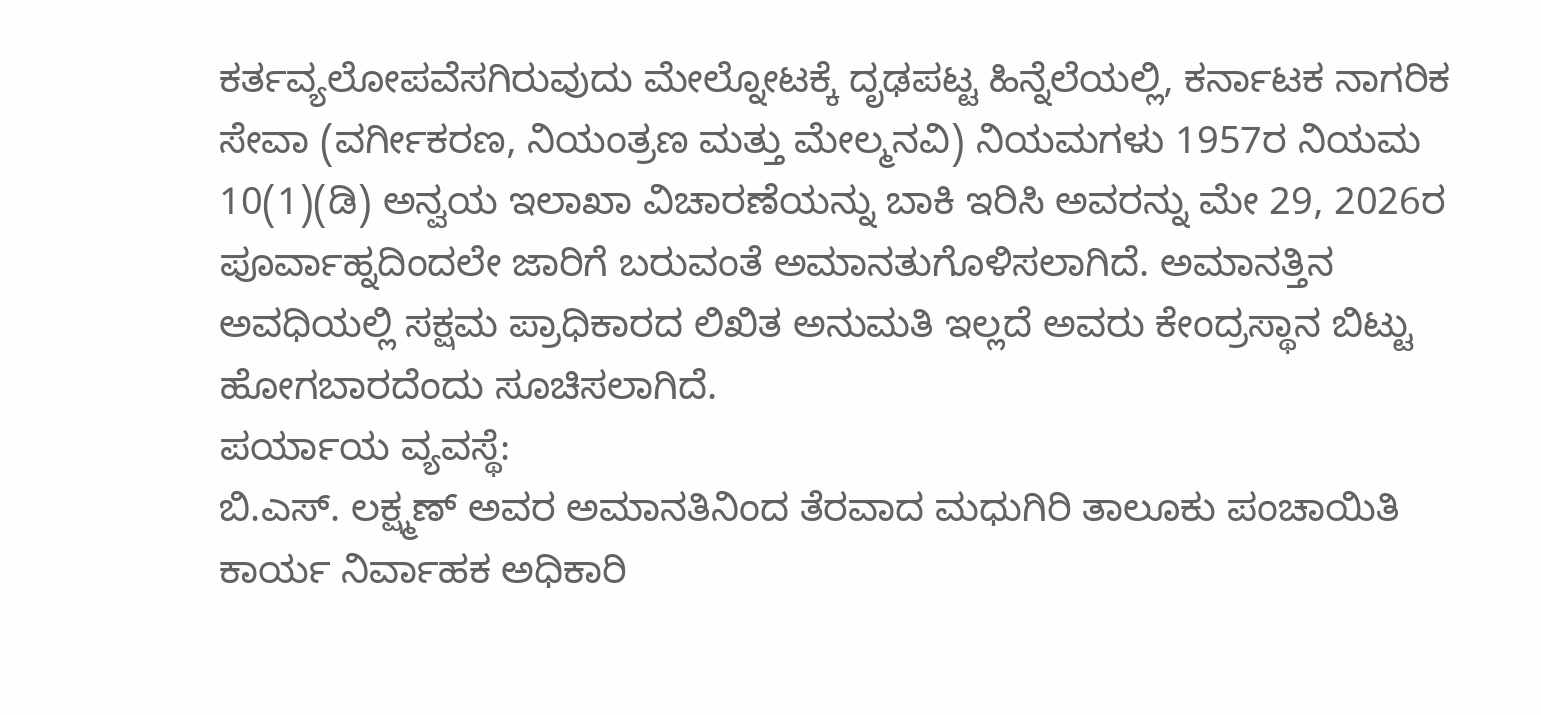ಕರ್ತವ್ಯಲೋಪವೆಸಗಿರುವುದು ಮೇಲ್ನೋಟಕ್ಕೆ ದೃಢಪಟ್ಟ ಹಿನ್ನೆಲೆಯಲ್ಲಿ, ಕರ್ನಾಟಕ ನಾಗರಿಕ ಸೇವಾ (ವರ್ಗೀಕರಣ, ನಿಯಂತ್ರಣ ಮತ್ತು ಮೇಲ್ಮನವಿ) ನಿಯಮಗಳು 1957ರ ನಿಯಮ 10(1)(ಡಿ) ಅನ್ವಯ ಇಲಾಖಾ ವಿಚಾರಣೆಯನ್ನು ಬಾಕಿ ಇರಿಸಿ ಅವರನ್ನು ಮೇ 29, 2026ರ ಪೂರ್ವಾಹ್ನದಿಂದಲೇ ಜಾರಿಗೆ ಬರುವಂತೆ ಅಮಾನತುಗೊಳಿಸಲಾಗಿದೆ. ಅಮಾನತ್ತಿನ ಅವಧಿಯಲ್ಲಿ ಸಕ್ಷಮ ಪ್ರಾಧಿಕಾರದ ಲಿಖಿತ ಅನುಮತಿ ಇಲ್ಲದೆ ಅವರು ಕೇಂದ್ರಸ್ಥಾನ ಬಿಟ್ಟು ಹೋಗಬಾರದೆಂದು ಸೂಚಿಸಲಾಗಿದೆ.
ಪರ್ಯಾಯ ವ್ಯವಸ್ಥೆ:
ಬಿ.ಎಸ್. ಲಕ್ಷ್ಮಣ್ ಅವರ ಅಮಾನತಿನಿಂದ ತೆರವಾದ ಮಧುಗಿರಿ ತಾಲೂಕು ಪಂಚಾಯಿತಿ ಕಾರ್ಯ ನಿರ್ವಾಹಕ ಅಧಿಕಾರಿ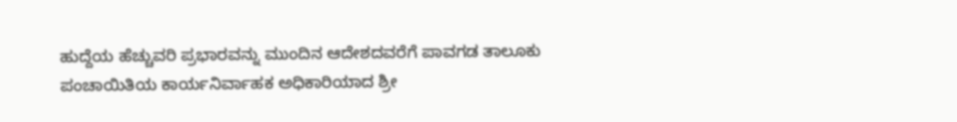ಹುದ್ದೆಯ ಹೆಚ್ಚುವರಿ ಪ್ರಭಾರವನ್ನು ಮುಂದಿನ ಆದೇಶದವರೆಗೆ ಪಾವಗಡ ತಾಲೂಕು ಪಂಚಾಯಿತಿಯ ಕಾರ್ಯನಿರ್ವಾಹಕ ಅಧಿಕಾರಿಯಾದ ಶ್ರೀ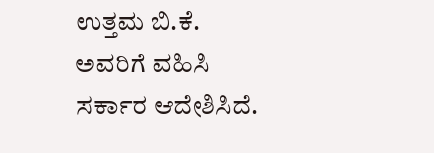ಉತ್ತಮ ಬಿ.ಕೆ. ಅವರಿಗೆ ವಹಿಸಿ ಸರ್ಕಾರ ಆದೇಶಿಸಿದೆ.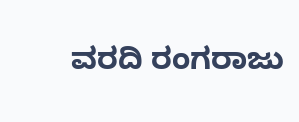ವರದಿ ರಂಗರಾಜು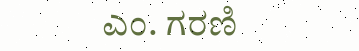ಎಂ. ಗರಣಿ